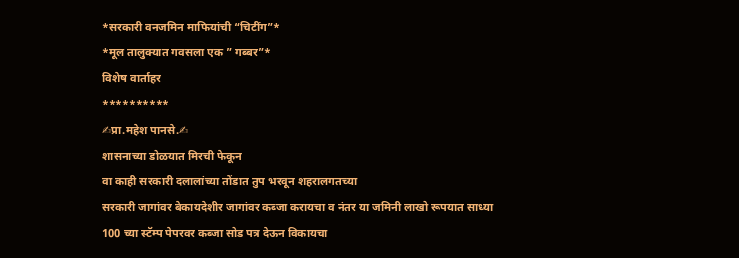*सरकारी वनजमिन माफियांची “चिटींग”*
*मूल तालुक्यात गवसला एक ” गब्बर”*
विशेष वार्ताहर
**********
✍प्रा.महेश पानसे.✍
शासनाच्या डोळयात मिरची फेकून
वा काही सरकारी दलालांच्या तोंडात तुप भरवून शहरालगतच्या
सरकारी जागांवर बेकायदेशीर जागांवर कब्जा करायचा व नंतर या जमिनी लाखो रूपयात साध्या
100 च्या स्टॅम्प पेपरवर कब्जा सोड पत्र देऊन विकायचा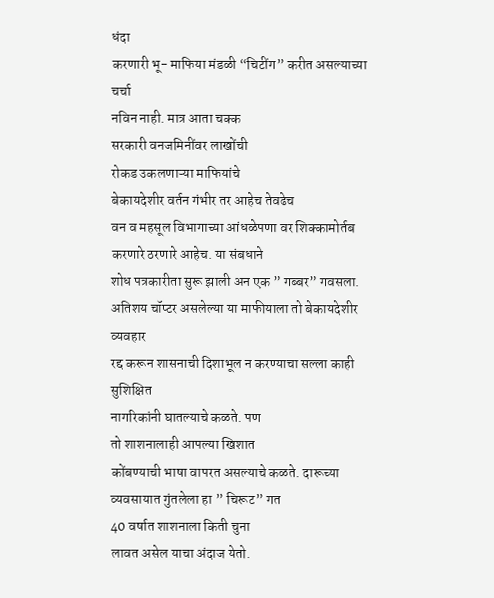धंदा
करणारी भू- माफिया मंडळी “चिटींग” करीत असल्याच्या चर्चा
नविन नाही. मात्र आता चक्क
सरकारी वनजमिनींवर लाखोंची
रोकड उकलणाऱ्या माफियांचे
बेकायदेशीर वर्तन गंभीर तर आहेच तेवढेच
वन व महसूल विभागाच्या आंधळेपणा वर शिक्कामोर्तब करणारे ठरणारे आहेच. या संबधाने
शोध पत्रकारीता सुरू झाली अन एक ” गब्बर” गवसला.
अतिशय चॉप्टर असलेल्या या माफीयाला तो बेकायदेशीर व्यवहार
रद्द करून शासनाची दिशाभूल न करण्याचा सल्ला काही सुशिक्षित
नागरिकांनी घातल्याचे कळते. पण
तो शाशनालाही आपल्या खिशात
कोंबण्याची भाषा वापरत असल्याचे कळते. दारूच्या व्यवसायात गुंतलेला हा ” चिरूट” गत
40 वर्षात शाशनाला किती चुना
लावत असेल याचा अंदाज येतो.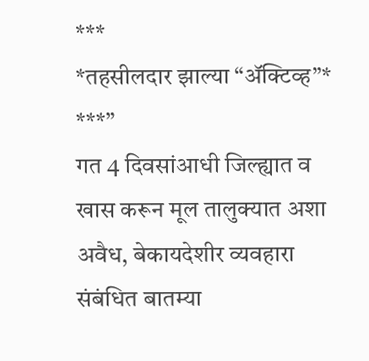***
*तहसीलदार झाल्या “ॲक्टिव्ह”*
***”
गत 4 दिवसांआधी जिल्ह्यात व खास करून मूल तालुक्यात अशा
अवैध, बेकायदेशीर व्यवहारा संबंधित बातम्या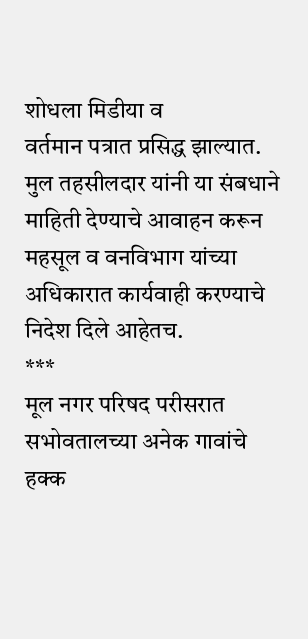शोधला मिडीया व
वर्तमान पत्रात प्रसिद्ध झाल्यात.
मुल तहसीलदार यांनी या संबधाने
माहिती देण्याचे आवाहन करून
महसूल व वनविभाग यांच्या अधिकारात कार्यवाही करण्याचे
निदेश दिले आहेतच.
***
मूल नगर परिषद परीसरात
सभोवतालच्या अनेक गावांचे हक्क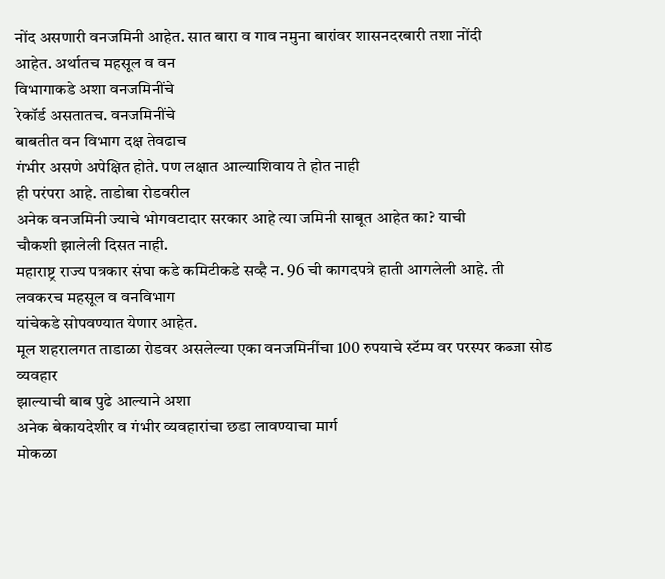नोंद असणारी वनजमिनी आहेत. सात बारा व गाव नमुना बारांवर शासनदरबारी तशा नोंदी
आहेत. अर्थातच महसूल व वन
विभागाकडे अशा वनजमिनींचे
रेकॉर्ड असतातच. वनजमिनींचे
बाबतीत वन विभाग दक्ष तेवढाच
गंभीर असणे अपेक्षित होते. पण लक्षात आल्याशिवाय ते होत नाही
ही परंपरा आहे. ताडोबा रोडवरील
अनेक वनजमिनी ज्याचे भोगवटादार सरकार आहे त्या जमिनी साबूत आहेत का? याची
चौकशी झालेली दिसत नाही.
महाराष्ट्र राज्य पत्रकार संघा कडे कमिटीकडे सव्है न. 96 ची कागदपत्रे हाती आगलेली आहे. ती
लवकरच महसूल व वनविभाग
यांचेकडे सोपवण्यात येणार आहेत.
मूल शहरालगत ताडाळा रोडवर असलेल्या एका वनजमिनींचा 100 रुपयाचे स्टॅम्प वर परस्पर कब्जा सोड व्यवहार
झाल्याची बाब पुढे आल्याने अशा
अनेक बेकायदेशीर व गंभीर व्यवहारांचा छडा लावण्याचा मार्ग
मोकळा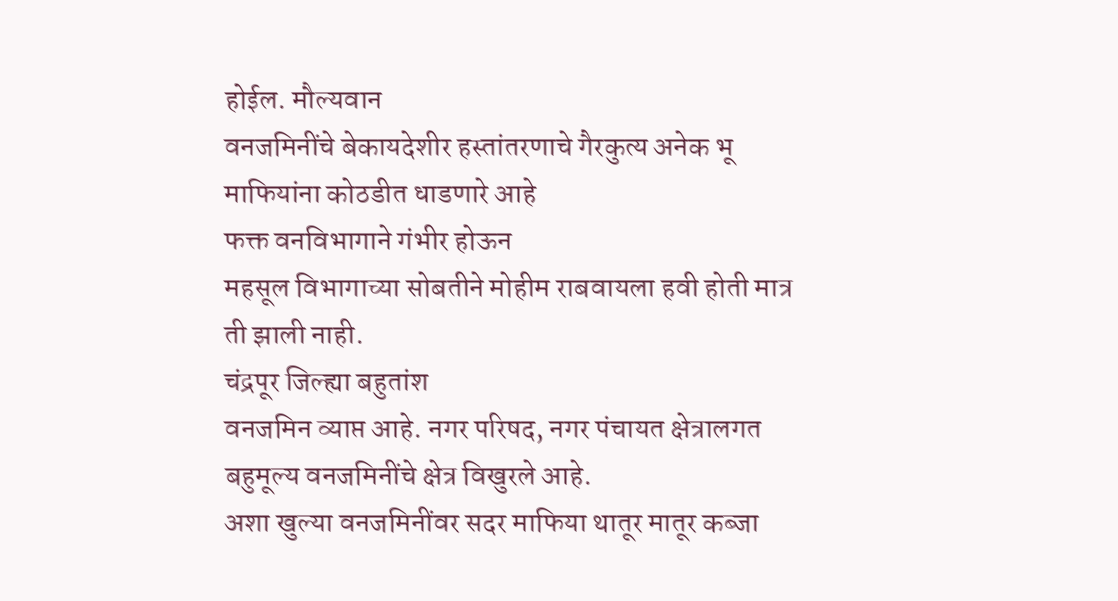होईल. मौल्यवान
वनजमिनींचे बेकायदेशीर हस्तांतरणाचे गैरकुत्य अनेक भू
माफियांना कोठडीत धाडणारे आहे
फक्त वनविभागाने गंभीर होऊन
महसूल विभागाच्या सोबतीने मोहीम राबवायला हवी होती मात्र
ती झाली नाही.
चंद्रपूर जिल्ह्या बहुतांश
वनजमिन व्याप्त आहे. नगर परिषद, नगर पंचायत क्षेत्रालगत
बहुमूल्य वनजमिनींचे क्षेत्र विखुरले आहे.
अशा खुल्या वनजमिनींवर सदर माफिया थातूर मातूर कब्जा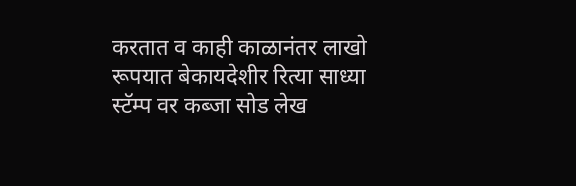करतात व काही काळानंतर लाखो
रूपयात बेकायदेशीर रित्या साध्या
स्टॅम्प वर कब्जा सोड लेख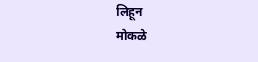लिहून
मोकळे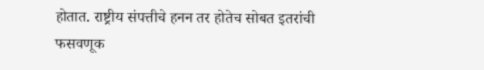होतात. राष्ट्रीय संपत्तीचे हनन तर होतेच सोबत इतरांची
फसवणूक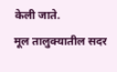केली जाते.
मूल तालुक्यातील सदर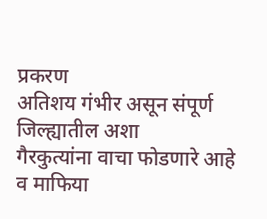प्रकरण
अतिशय गंभीर असून संपूर्ण जिल्ह्यातील अशा
गैरकुत्यांना वाचा फोडणारे आहे
व माफिया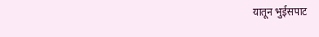यातून भुईसपाट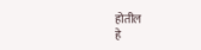होतील
हे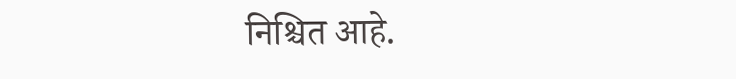निश्चित आहे.